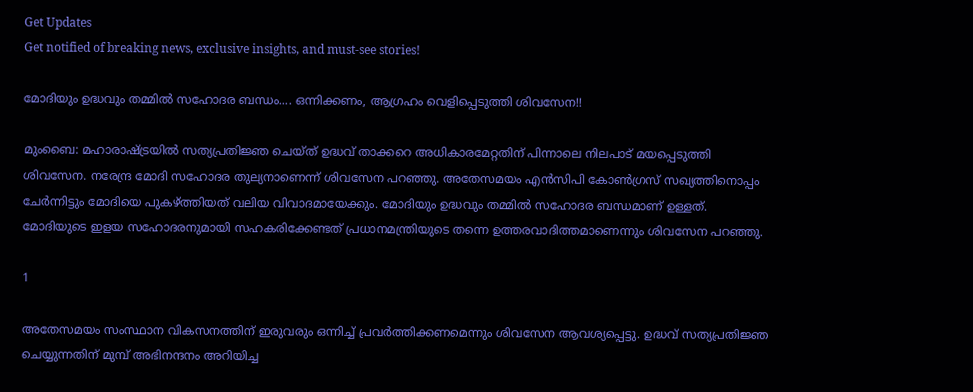Get Updates
Get notified of breaking news, exclusive insights, and must-see stories!

മോദിയും ഉദ്ധവും തമ്മില്‍ സഹോദര ബന്ധം.... ഒന്നിക്കണം, ആഗ്രഹം വെളിപ്പെടുത്തി ശിവസേന!!

മുംബൈ: മഹാരാഷ്ട്രയില്‍ സത്യപ്രതിജ്ഞ ചെയ്ത് ഉദ്ധവ് താക്കറെ അധികാരമേറ്റതിന് പിന്നാലെ നിലപാട് മയപ്പെടുത്തി ശിവസേന. നരേന്ദ്ര മോദി സഹോദര തുല്യനാണെന്ന് ശിവസേന പറഞ്ഞു. അതേസമയം എന്‍സിപി കോണ്‍ഗ്രസ് സഖ്യത്തിനൊപ്പം ചേര്‍ന്നിട്ടും മോദിയെ പുകഴ്ത്തിയത് വലിയ വിവാദമായേക്കും. മോദിയും ഉദ്ധവും തമ്മില്‍ സഹോദര ബന്ധമാണ് ഉള്ളത്. മോദിയുടെ ഇളയ സഹോദരനുമായി സഹകരിക്കേണ്ടത് പ്രധാനമന്ത്രിയുടെ തന്നെ ഉത്തരവാദിത്തമാണെന്നും ശിവസേന പറഞ്ഞു.

1

അതേസമയം സംസ്ഥാന വികസനത്തിന് ഇരുവരും ഒന്നിച്ച് പ്രവര്‍ത്തിക്കണമെന്നും ശിവസേന ആവശ്യപ്പെട്ടു. ഉദ്ധവ് സത്യപ്രതിജ്ഞ ചെയ്യുന്നതിന് മുമ്പ് അഭിനന്ദനം അറിയിച്ച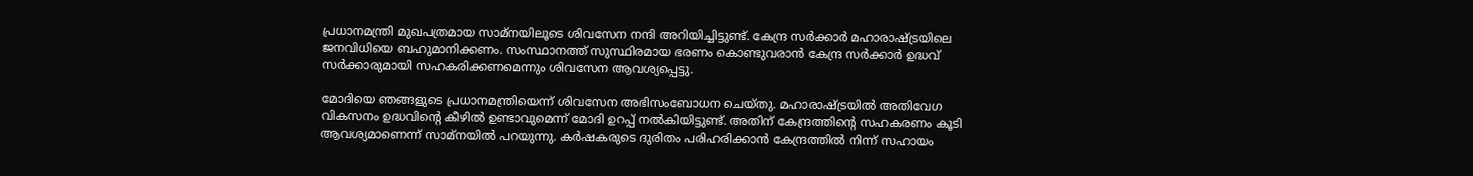പ്രധാനമന്ത്രി മുഖപത്രമായ സാമ്‌നയിലൂടെ ശിവസേന നന്ദി അറിയിച്ചിട്ടുണ്ട്. കേന്ദ്ര സര്‍ക്കാര്‍ മഹാരാഷ്ട്രയിലെ ജനവിധിയെ ബഹുമാനിക്കണം. സംസ്ഥാനത്ത് സുസ്ഥിരമായ ഭരണം കൊണ്ടുവരാന്‍ കേന്ദ്ര സര്‍ക്കാര്‍ ഉദ്ധവ് സര്‍ക്കാരുമായി സഹകരിക്കണമെന്നും ശിവസേന ആവശ്യപ്പെട്ടു.

മോദിയെ ഞങ്ങളുടെ പ്രധാനമന്ത്രിയെന്ന് ശിവസേന അഭിസംബോധന ചെയ്തു. മഹാരാഷ്ട്രയില്‍ അതിവേഗ വികസനം ഉദ്ധവിന്റെ കീഴില്‍ ഉണ്ടാവുമെന്ന് മോദി ഉറപ്പ് നല്‍കിയിട്ടുണ്ട്. അതിന് കേന്ദ്രത്തിന്റെ സഹകരണം കൂടി ആവശ്യമാണെന്ന് സാമ്‌നയില്‍ പറയുന്നു. കര്‍ഷകരുടെ ദുരിതം പരിഹരിക്കാന്‍ കേന്ദ്രത്തില്‍ നിന്ന് സഹായം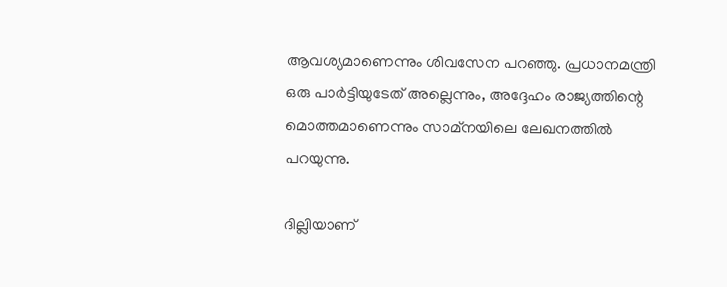ആവശ്യമാണെന്നും ശിവസേന പറഞ്ഞു. പ്രധാനമന്ത്രി ഒരു പാര്‍ട്ടിയുടേത് അല്ലെന്നും, അദ്ദേഹം രാജ്യത്തിന്റെ മൊത്തമാണെന്നും സാമ്‌നയിലെ ലേഖനത്തില്‍ പറയുന്നു.

ദില്ലിയാണ്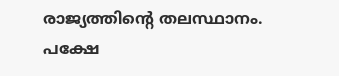രാജ്യത്തിന്റെ തലസ്ഥാനം. പക്ഷേ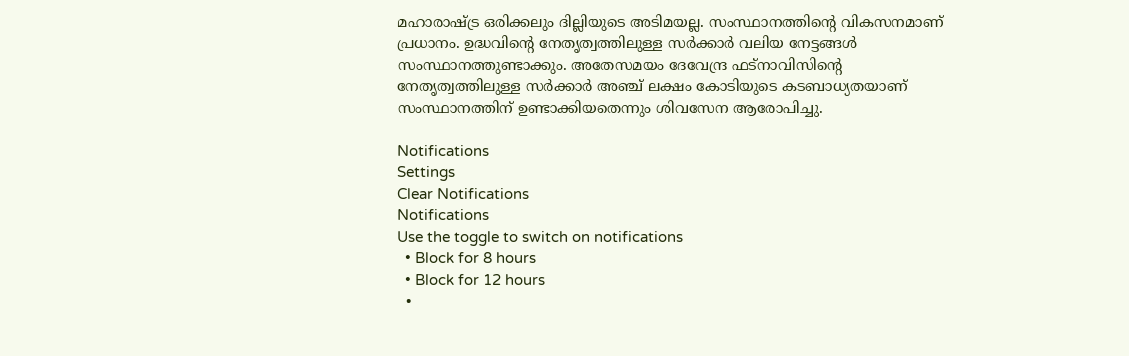മഹാരാഷ്ട്ര ഒരിക്കലും ദില്ലിയുടെ അടിമയല്ല. സംസ്ഥാനത്തിന്റെ വികസനമാണ് പ്രധാനം. ഉദ്ധവിന്റെ നേതൃത്വത്തിലുള്ള സര്‍ക്കാര്‍ വലിയ നേട്ടങ്ങള്‍ സംസ്ഥാനത്തുണ്ടാക്കും. അതേസമയം ദേവേന്ദ്ര ഫട്‌നാവിസിന്റെ നേതൃത്വത്തിലുള്ള സര്‍ക്കാര്‍ അഞ്ച് ലക്ഷം കോടിയുടെ കടബാധ്യതയാണ് സംസ്ഥാനത്തിന് ഉണ്ടാക്കിയതെന്നും ശിവസേന ആരോപിച്ചു.

Notifications
Settings
Clear Notifications
Notifications
Use the toggle to switch on notifications
  • Block for 8 hours
  • Block for 12 hours
  •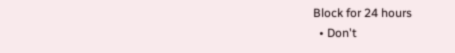Block for 24 hours
  • Don't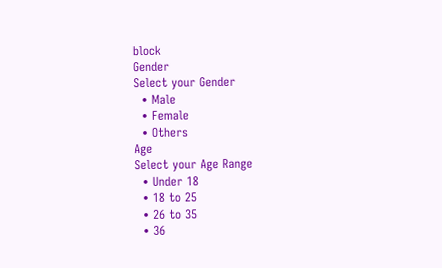block
Gender
Select your Gender
  • Male
  • Female
  • Others
Age
Select your Age Range
  • Under 18
  • 18 to 25
  • 26 to 35
  • 36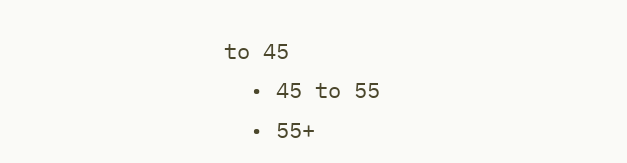to 45
  • 45 to 55
  • 55+